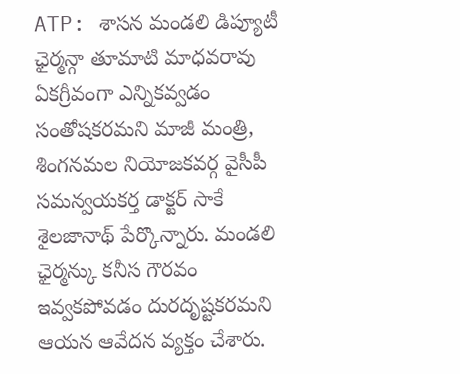ATP: శాసన మండలి డిప్యూటీ ఛైర్మన్గా తూమాటి మాధవరావు ఏకగ్రీవంగా ఎన్నికవ్వడం సంతోషకరమని మాజీ మంత్రి, శింగనమల నియోజకవర్గ వైసీపీ సమన్వయకర్త డాక్టర్ సాకే శైలజానాథ్ పేర్కొన్నారు. మండలి ఛైర్మన్కు కనీస గౌరవం ఇవ్వకపోవడం దురదృష్టకరమని ఆయన ఆవేదన వ్యక్తం చేశారు.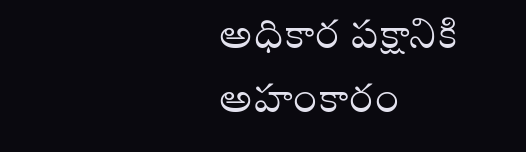అధికార పక్షానికి అహంకారం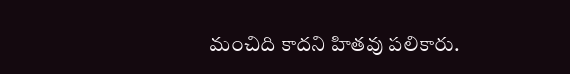మంచిది కాదని హితవు పలికారు.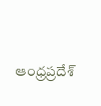ఆంధ్రప్రదేశ్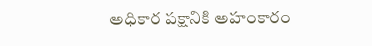అధికార పక్షానికి అహంకారం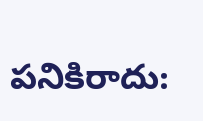పనికిరాదు: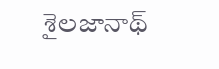శైలజానాథ్